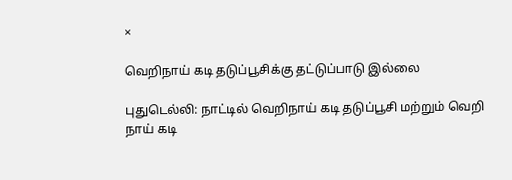×

வெறிநாய் கடி தடுப்பூசிக்கு தட்டுப்பாடு இல்லை

புதுடெல்லி: நாட்டில் வெறிநாய் கடி தடுப்பூசி மற்றும் வெறி நாய் கடி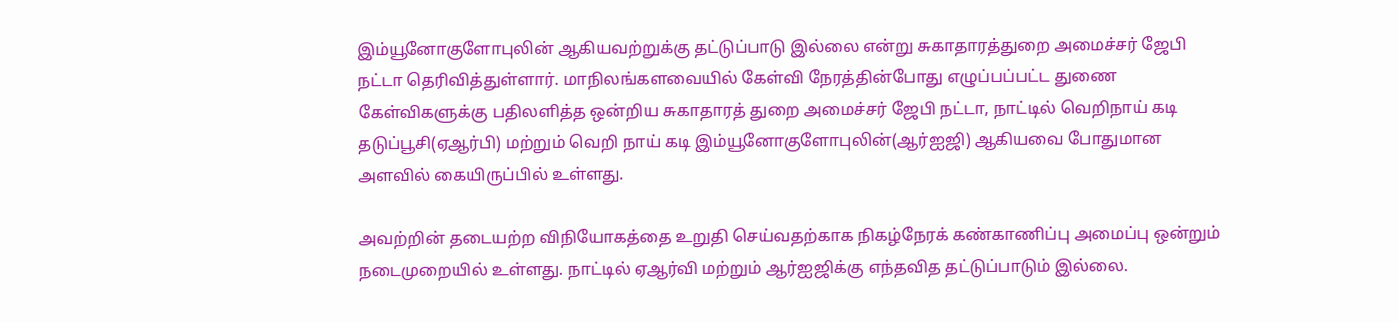இம்யூனோகுளோபுலின் ஆகியவற்றுக்கு தட்டுப்பாடு இல்லை என்று சுகாதாரத்துறை அமைச்சர் ஜேபி நட்டா தெரிவித்துள்ளார். மாநிலங்களவையில் கேள்வி நேரத்தின்போது எழுப்பப்பட்ட துணை கேள்விகளுக்கு பதிலளித்த ஒன்றிய சுகாதாரத் துறை அமைச்சர் ஜேபி நட்டா, நாட்டில் வெறிநாய் கடி தடுப்பூசி(ஏஆர்பி) மற்றும் வெறி நாய் கடி இம்யூனோகுளோபுலின்(ஆர்ஐஜி) ஆகியவை போதுமான அளவில் கையிருப்பில் உள்ளது.

அவற்றின் தடையற்ற விநியோகத்தை உறுதி செய்வதற்காக நிகழ்நேரக் கண்காணிப்பு அமைப்பு ஒன்றும் நடைமுறையில் உள்ளது. நாட்டில் ஏஆர்வி மற்றும் ஆர்ஐஜிக்கு எந்தவித தட்டுப்பாடும் இல்லை.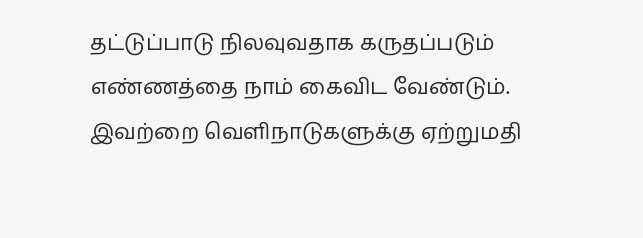தட்டுப்பாடு நிலவுவதாக கருதப்படும் எண்ணத்தை நாம் கைவிட வேண்டும். இவற்றை வெளிநாடுகளுக்கு ஏற்றுமதி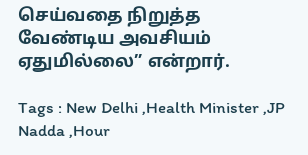செய்வதை நிறுத்த வேண்டிய அவசியம் ஏதுமில்லை” என்றார்.

Tags : New Delhi ,Health Minister ,JP Nadda ,Hour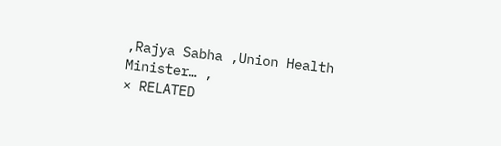,Rajya Sabha ,Union Health Minister… ,
× RELATED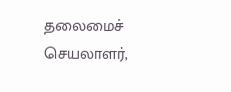தலைமைச் செயலாளர்,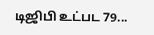டிஜிபி உட்பட 79...